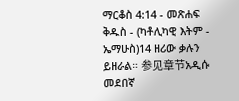ማርቆስ 4:14 - መጽሐፍ ቅዱስ - (ካቶሊካዊ እትም - ኤማሁስ)14 ዘሪው ቃሉን ይዘራል። 参见章节አዲሱ መደበኛ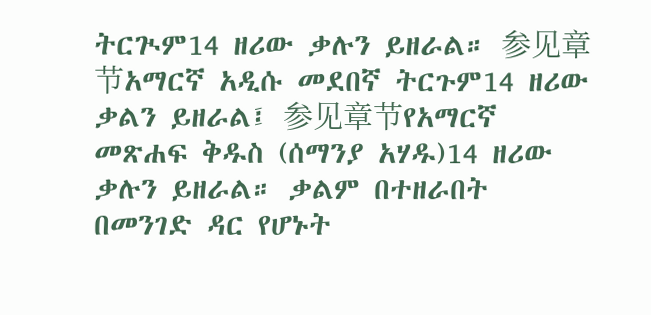ትርጒም14 ዘሪው ቃሉን ይዘራል። 参见章节አማርኛ አዲሱ መደበኛ ትርጉም14 ዘሪው ቃልን ይዘራል፤ 参见章节የአማርኛ መጽሐፍ ቅዱስ (ሰማንያ አሃዱ)14 ዘሪው ቃሉን ይዘራል። ቃልም በተዘራበት በመንገድ ዳር የሆኑት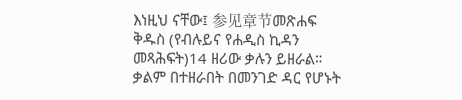እነዚህ ናቸው፤ 参见章节መጽሐፍ ቅዱስ (የብሉይና የሐዲስ ኪዳን መጻሕፍት)14 ዘሪው ቃሉን ይዘራል። ቃልም በተዘራበት በመንገድ ዳር የሆኑት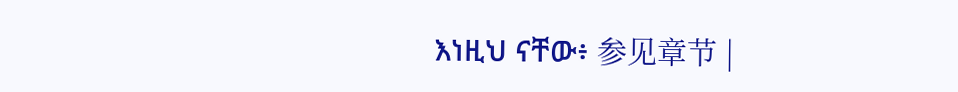እነዚህ ናቸው፥ 参见章节 |